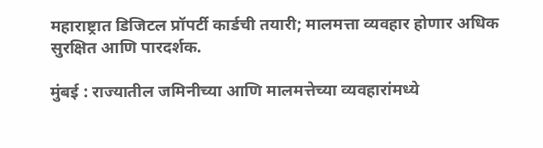महाराष्ट्रात डिजिटल प्रॉपर्टी कार्डची तयारी; मालमत्ता व्यवहार होणार अधिक सुरक्षित आणि पारदर्शक.

मुंबई : राज्यातील जमिनीच्या आणि मालमत्तेच्या व्यवहारांमध्ये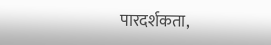पारदर्शकता,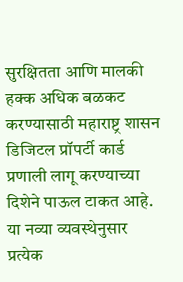सुरक्षितता आणि मालकी हक्क अधिक बळकट करण्यासाठी महाराष्ट्र शासन डिजिटल प्रॉपर्टी कार्ड प्रणाली लागू करण्याच्या दिशेने पाऊल टाकत आहे. या नव्या व्यवस्थेनुसार प्रत्येक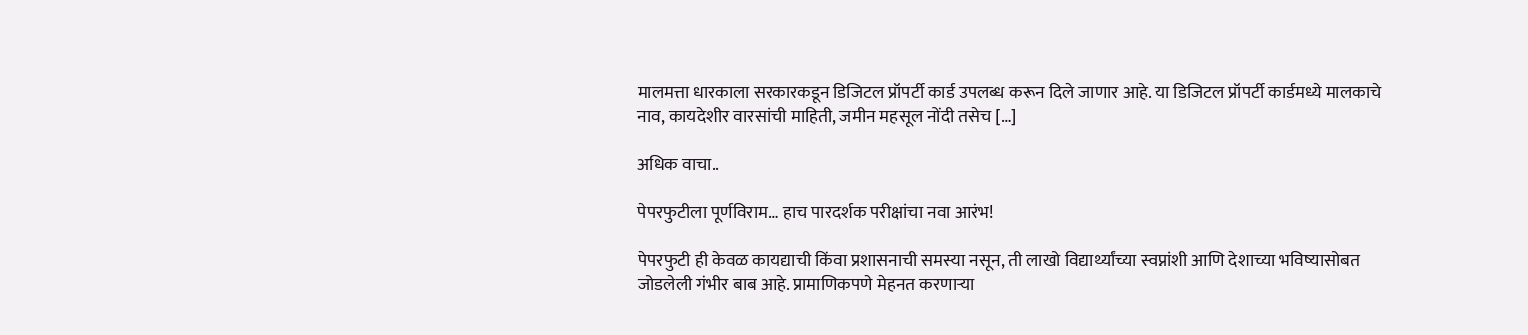मालमत्ता धारकाला सरकारकडून डिजिटल प्रॉपर्टी कार्ड उपलब्ध करून दिले जाणार आहे. या डिजिटल प्रॉपर्टी कार्डमध्ये मालकाचे नाव, कायदेशीर वारसांची माहिती, जमीन महसूल नोंदी तसेच […]

अधिक वाचा..

पेपरफुटीला पूर्णविराम… हाच पारदर्शक परीक्षांचा नवा आरंभ!

पेपरफुटी ही केवळ कायद्याची किंवा प्रशासनाची समस्या नसून, ती लाखो विद्यार्थ्यांच्या स्वप्नांशी आणि देशाच्या भविष्यासोबत जोडलेली गंभीर बाब आहे. प्रामाणिकपणे मेहनत करणाऱ्या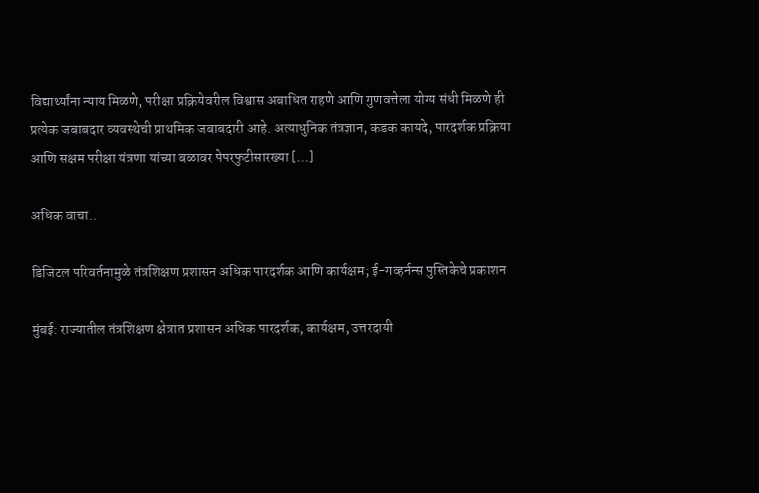विद्यार्थ्यांना न्याय मिळणे, परीक्षा प्रक्रियेवरील विश्वास अबाधित राहणे आणि गुणवत्तेला योग्य संधी मिळणे ही प्रत्येक जबाबदार व्यवस्थेची प्राथमिक जबाबदारी आहे. अत्याधुनिक तंत्रज्ञान, कडक कायदे, पारदर्शक प्रक्रिया आणि सक्षम परीक्षा यंत्रणा यांच्या बळावर पेपरफुटीसारख्या […]

अधिक वाचा..

डिजिटल परिवर्तनामुळे तंत्रशिक्षण प्रशासन अधिक पारदर्शक आणि कार्यक्षम; ई-गव्हर्नन्स पुस्तिकेचे प्रकाशन

मुंबई: राज्यातील तंत्रशिक्षण क्षेत्रात प्रशासन अधिक पारदर्शक, कार्यक्षम, उत्तरदायी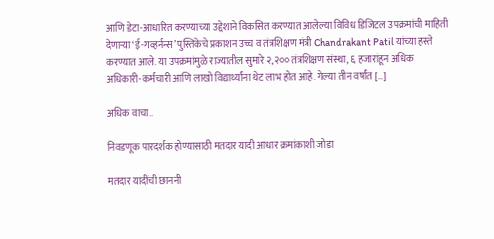आणि डेटा-आधारित करण्याच्या उद्देशाने विकसित करण्यात आलेल्या विविध डिजिटल उपक्रमांची माहिती देणाऱ्या ‘ई-गव्हर्नन्स’ पुस्तिकेचे प्रकाशन उच्च व तंत्रशिक्षण मंत्री Chandrakant Patil यांच्या हस्ते करण्यात आले. या उपक्रमांमुळे राज्यातील सुमारे २,२०० तंत्रशिक्षण संस्था, ६ हजारांहून अधिक अधिकारी-कर्मचारी आणि लाखो विद्यार्थ्यांना थेट लाभ होत आहे. गेल्या तीन वर्षांत […]

अधिक वाचा..

निवडणूक पारदर्शक होण्यासाठी मतदार यादी आधार क्रमांकाशी जोडा

मतदार यादींची छाननी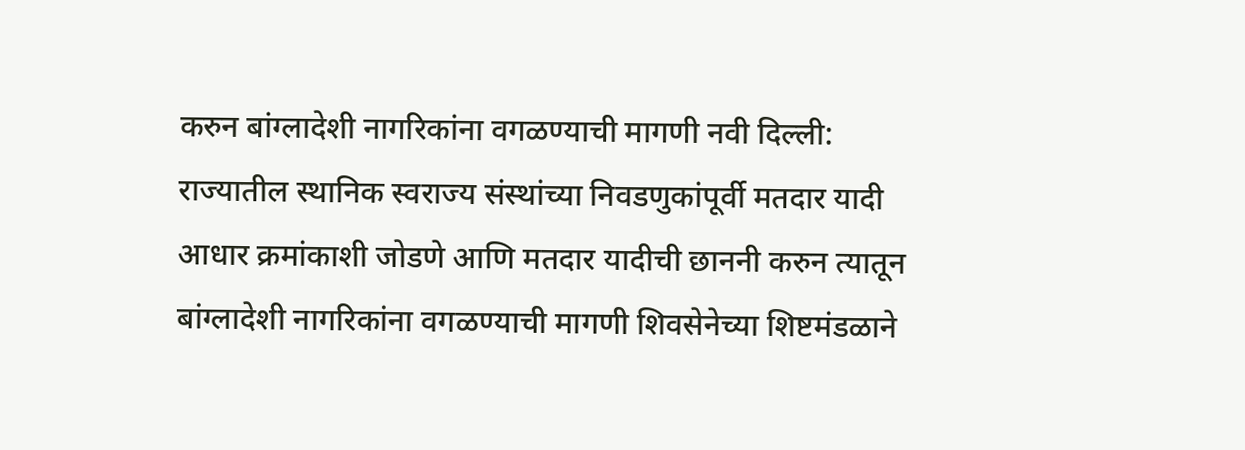करुन बांग्लादेशी नागरिकांना वगळण्याची मागणी नवी दिल्ली: राज्यातील स्थानिक स्वराज्य संस्थांच्या निवडणुकांपूर्वी मतदार यादी आधार क्रमांकाशी जोडणे आणि मतदार यादीची छाननी करुन त्यातून बांग्लादेशी नागरिकांना वगळण्याची मागणी शिवसेनेच्या शिष्टमंडळाने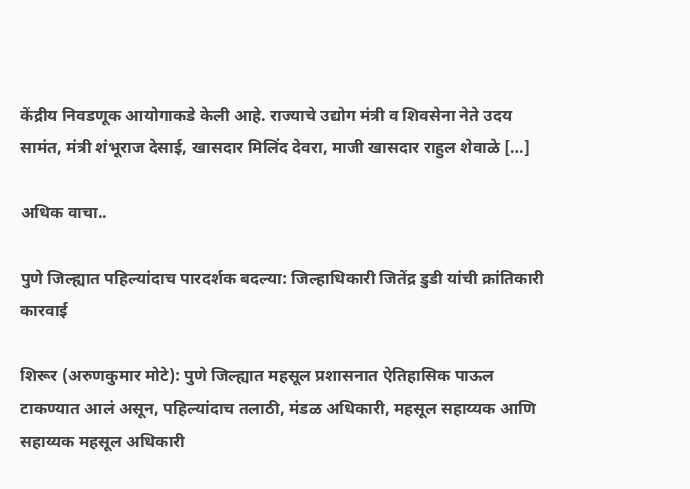केंद्रीय निवडणूक आयोगाकडे केली आहे. राज्याचे उद्योग मंत्री व शिवसेना नेते उदय सामंत, मंत्री शंभूराज देसाई, खासदार मिलिंद देवरा, माजी खासदार राहुल शेवाळे […]

अधिक वाचा..

पुणे जिल्ह्यात पहिल्यांदाच पारदर्शक बदल्या: जिल्हाधिकारी जितेंद्र डुडी यांची क्रांतिकारी कारवाई

शिरूर (अरुणकुमार मोटे): पुणे जिल्ह्यात महसूल प्रशासनात ऐतिहासिक पाऊल टाकण्यात आलं असून, पहिल्यांदाच तलाठी, मंडळ अधिकारी, महसूल सहाय्यक आणि सहाय्यक महसूल अधिकारी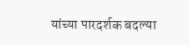यांच्या पारदर्शक बदल्या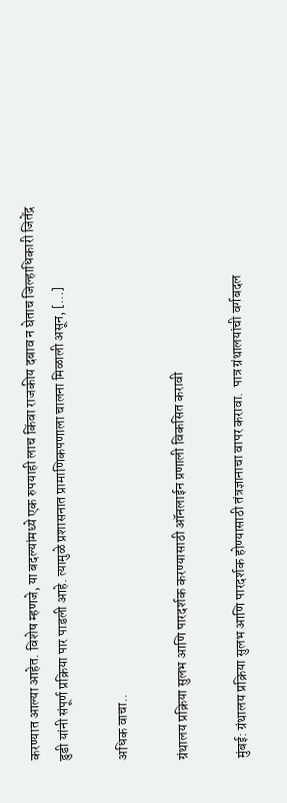करण्यात आल्या आहेत. विशेष म्हणजे, या बदल्यांमध्ये एक रुपयाही लाच किंवा राजकीय दबाव न घेताच जिल्हाधिकारी जितेंद्र डुडी यांनी संपूर्ण प्रक्रिया पार पाडली आहे. त्यामुळे प्रशासनात प्रामाणिकपणाला चालना मिळाली असून, […]

अधिक वाचा..

ग्रंथालय प्रक्रिया सुलभ आणि पारदर्शक करण्यासाठी ऑनलाईन प्रणाली विकसित करावी

मुंबई: ग्रंथालय प्रक्रिया सुलभ आणि पारदर्शक होण्यासाठी तंत्रज्ञानाचा वापर करावा.  पात्र ग्रंथालयांची वर्गबदल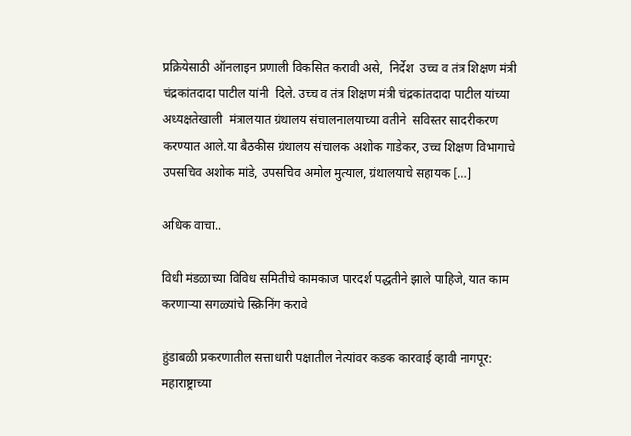प्रक्रियेसाठी ऑनलाइन प्रणाली विकसित करावी असे,  निर्देश  उच्च व तंत्र शिक्षण मंत्री चंद्रकांतदादा पाटील यांनी  दिले. उच्च व तंत्र शिक्षण मंत्री चंद्रकांतदादा पाटील यांच्या अध्यक्षतेखाली  मंत्रालयात ग्रंथालय संचालनालयाच्या वतीने  सविस्तर सादरीकरण  करण्यात आले.या बैठकीस ग्रंथालय संचालक अशोक गाडेकर, उच्च शिक्षण विभागाचे उपसचिव अशोक मांडे, उपसचिव अमोल मुत्याल, ग्रंथालयाचे सहायक […]

अधिक वाचा..

विधी मंडळाच्या विविध समितीचे कामकाज पारदर्श पद्धतीने झाले पाहिजे, यात काम करणाऱ्या सगळ्यांचे स्क्रिनिंग करावे

हुंडाबळी प्रकरणातील सत्ताधारी पक्षातील नेत्यांवर कडक कारवाई व्हावी नागपूर: महाराष्ट्राच्या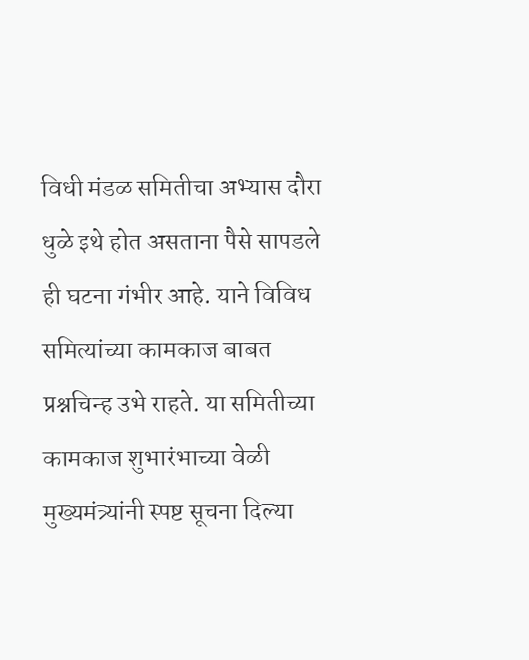विधी मंडळ समितीचा अभ्यास दौरा धुळे इथे होत असताना पैसे सापडले ही घटना गंभीर आहे. याने विविध समित्यांच्या कामकाज बाबत प्रश्नचिन्ह उभे राहते. या समितीच्या कामकाज शुभारंभाच्या वेळी मुख्यमंत्र्यांनी स्पष्ट सूचना दिल्या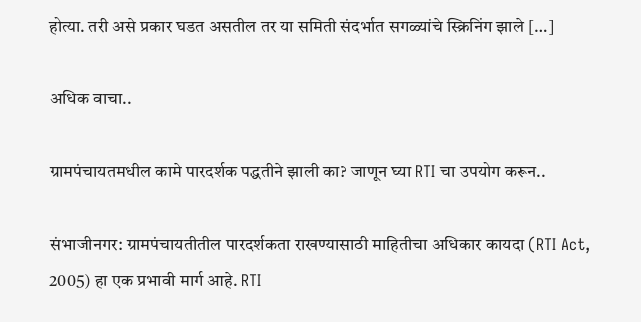होत्या. तरी असे प्रकार घडत असतील तर या समिती संदर्भात सगळ्यांचे स्क्रिनिंग झाले […]

अधिक वाचा..

ग्रामपंचायतमधील कामे पारदर्शक पद्धतीने झाली का? जाणून घ्या RTI चा उपयोग करून..

संभाजीनगर: ग्रामपंचायतीतील पारदर्शकता राखण्यासाठी माहितीचा अधिकार कायदा (RTI Act, 2005) हा एक प्रभावी मार्ग आहे. RTI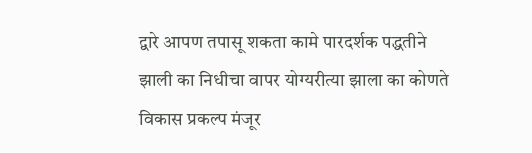द्वारे आपण तपासू शकता कामे पारदर्शक पद्धतीने झाली का निधीचा वापर योग्यरीत्या झाला का कोणते विकास प्रकल्प मंजूर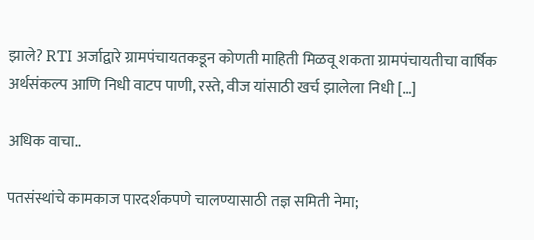झाले? RTI अर्जाद्वारे ग्रामपंचायतकडून कोणती माहिती मिळवू शकता ग्रामपंचायतीचा वार्षिक अर्थसंकल्प आणि निधी वाटप पाणी, रस्ते, वीज यांसाठी खर्च झालेला निधी […]

अधिक वाचा..

पतसंस्थांचे कामकाज पारदर्शकपणे चालण्यासाठी तज्ञ समिती नेमा;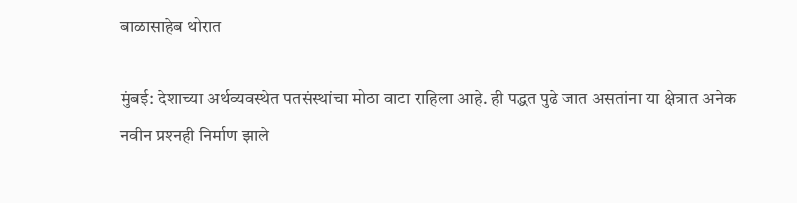बाळासाहेब थोरात

मुंबई: देशाच्या अर्थव्यवस्थेत पतसंस्थांचा मोठा वाटा राहिला आहे. ही पद्धत पुढे जात असतांना या क्षेत्रात अनेक नवीन प्रश्‍नही निर्माण झाले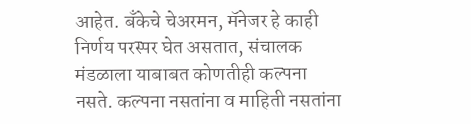आहेत. बँकेचे चेअरमन, मॅनेजर हे काही निर्णय परस्पर घेत असतात, संचालक मंडळाला याबाबत कोणतीही कल्पना नसते. कल्पना नसतांना व माहिती नसतांना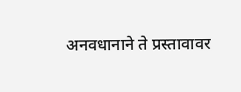अनवधानाने ते प्रस्तावावर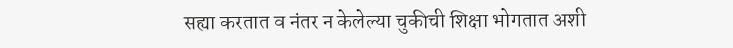सह्या करतात व नंतर न केलेल्या चुकीची शिक्षा भोगतात अशी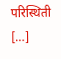परिस्थिती […]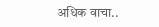अधिक वाचा..